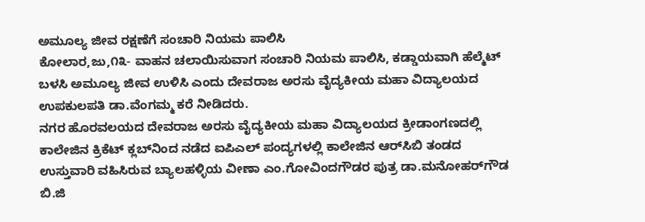ಅಮೂಲ್ಯ ಜೀವ ರಕ್ಷಣೆಗೆ ಸಂಚಾರಿ ನಿಯಮ ಪಾಲಿಸಿ
ಕೋಲಾರ,ಜು,೧೩- ವಾಹನ ಚಲಾಯಿಸುವಾಗ ಸಂಚಾರಿ ನಿಯಮ ಪಾಲಿಸಿ, ಕಡ್ಡಾಯವಾಗಿ ಹೆಲ್ಮೆಟ್ ಬಳಸಿ ಅಮೂಲ್ಯ ಜೀವ ಉಳಿಸಿ ಎಂದು ದೇವರಾಜ ಅರಸು ವೈದ್ಯಕೀಯ ಮಹಾ ವಿದ್ಯಾಲಯದ ಉಪಕುಲಪತಿ ಡಾ.ವೆಂಗಮ್ಮ ಕರೆ ನೀಡಿದರು.
ನಗರ ಹೊರವಲಯದ ದೇವರಾಜ ಅರಸು ವೈದ್ಯಕೀಯ ಮಹಾ ವಿದ್ಯಾಲಯದ ಕ್ರೀಡಾಂಗಣದಲ್ಲಿ ಕಾಲೇಜಿನ ಕ್ರಿಕೆಟ್ ಕ್ಲಬ್‌ನಿಂದ ನಡೆದ ಐಪಿಎಲ್ ಪಂದ್ಯಗಳಲ್ಲಿ ಕಾಲೇಜಿನ ಆರ್‌ಸಿಬಿ ತಂಡದ ಉಸ್ತುವಾರಿ ವಹಿಸಿರುವ ಬ್ಯಾಲಹಳ್ಳಿಯ ವೀಣಾ ಎಂ.ಗೋವಿಂದಗೌಡರ ಪುತ್ರ ಡಾ.ಮನೋಹರ್‌ಗೌಡ ಬಿ.ಜಿ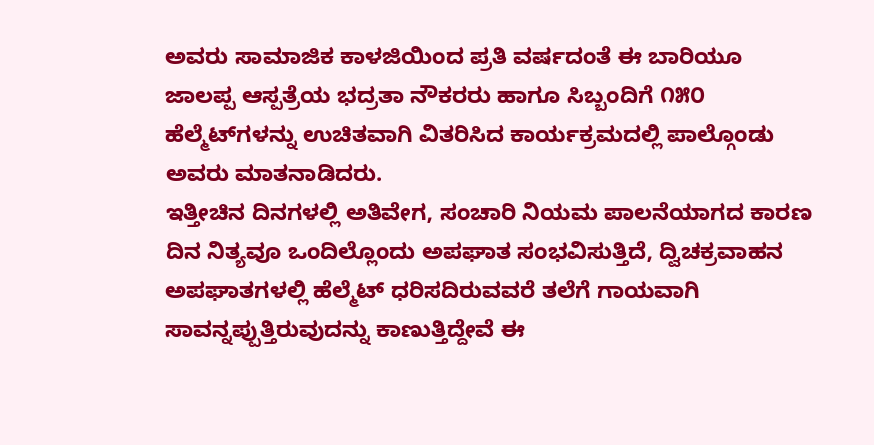ಅವರು ಸಾಮಾಜಿಕ ಕಾಳಜಿಯಿಂದ ಪ್ರತಿ ವರ್ಷದಂತೆ ಈ ಬಾರಿಯೂ ಜಾಲಪ್ಪ ಆಸ್ಪತ್ರೆಯ ಭದ್ರತಾ ನೌಕರರು ಹಾಗೂ ಸಿಬ್ಬಂದಿಗೆ ೧೫೦ ಹೆಲ್ಮೆಟ್‌ಗಳನ್ನು ಉಚಿತವಾಗಿ ವಿತರಿಸಿದ ಕಾರ್ಯಕ್ರಮದಲ್ಲಿ ಪಾಲ್ಗೊಂಡು ಅವರು ಮಾತನಾಡಿದರು.
ಇತ್ತೀಚಿನ ದಿನಗಳಲ್ಲಿ ಅತಿವೇಗ, ಸಂಚಾರಿ ನಿಯಮ ಪಾಲನೆಯಾಗದ ಕಾರಣ ದಿನ ನಿತ್ಯವೂ ಒಂದಿಲ್ಲೊಂದು ಅಪಘಾತ ಸಂಭವಿಸುತ್ತಿದೆ, ದ್ವಿಚಕ್ರವಾಹನ ಅಪಘಾತಗಳಲ್ಲಿ ಹೆಲ್ಮೆಟ್ ಧರಿಸದಿರುವವರೆ ತಲೆಗೆ ಗಾಯವಾಗಿ ಸಾವನ್ನಪ್ಪುತ್ತಿರುವುದನ್ನು ಕಾಣುತ್ತಿದ್ದೇವೆ ಈ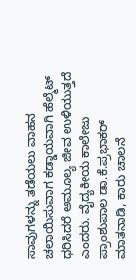ಸಾವುಗಳನ್ನು ತಡೆಯಲು ವಾಹನ ಚಲಾಯಿಸುವಾಗ ಕಡ್ಡಾಯವಾಗಿ ಹೆಲ್ಮೆಟ್ ಧರಿಸಿದರೆ ಅಮೂಲ್ಯ ಜೀವ ಉಳಿಯುತ್ತದೆ ಎಂದರು. ವೈದ್ಯಕೀಯ ಕಾಲೇಜು ಪ್ರಾಂಶುಪಾಲ ಡಾ.ಕೆ.ಪ್ರಭಾಕರ್ ಮಾತನಾಡಿ, ಕಾರು ಚಾಲನೆ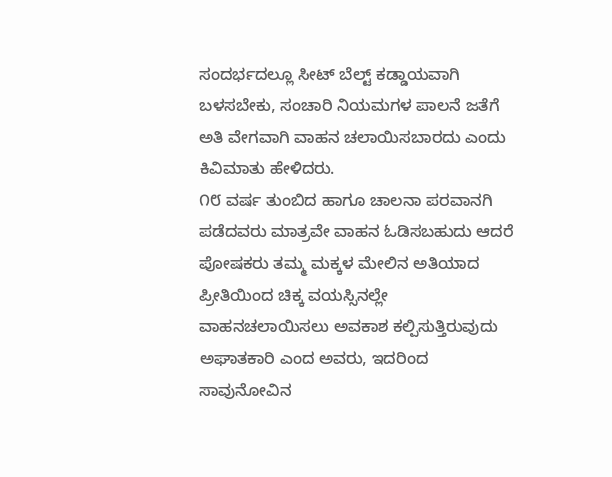ಸಂದರ್ಭದಲ್ಲೂ ಸೀಟ್ ಬೆಲ್ಟ್ ಕಡ್ಡಾಯವಾಗಿ ಬಳಸಬೇಕು, ಸಂಚಾರಿ ನಿಯಮಗಳ ಪಾಲನೆ ಜತೆಗೆ ಅತಿ ವೇಗವಾಗಿ ವಾಹನ ಚಲಾಯಿಸಬಾರದು ಎಂದು ಕಿವಿಮಾತು ಹೇಳಿದರು.
೧೮ ವರ್ಷ ತುಂಬಿದ ಹಾಗೂ ಚಾಲನಾ ಪರವಾನಗಿ ಪಡೆದವರು ಮಾತ್ರವೇ ವಾಹನ ಓಡಿಸಬಹುದು ಆದರೆ ಪೋಷಕರು ತಮ್ಮ ಮಕ್ಕಳ ಮೇಲಿನ ಅತಿಯಾದ ಪ್ರೀತಿಯಿಂದ ಚಿಕ್ಕ ವಯಸ್ಸಿನಲ್ಲೇ ವಾಹನಚಲಾಯಿಸಲು ಅವಕಾಶ ಕಲ್ಪಿಸುತ್ತಿರುವುದು ಅಘಾತಕಾರಿ ಎಂದ ಅವರು, ಇದರಿಂದ ಸಾವುನೋವಿನ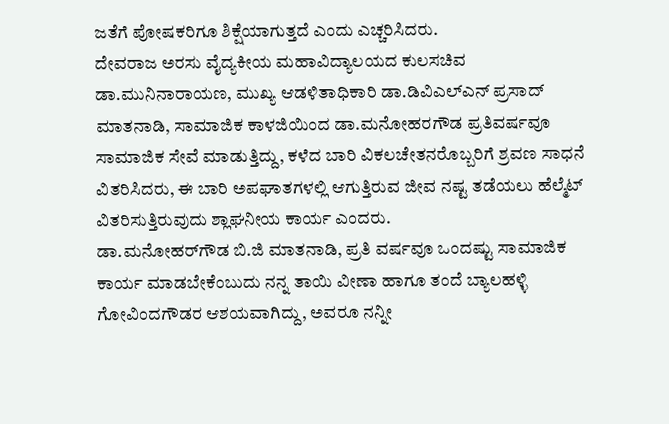ಜತೆಗೆ ಪೋಷಕರಿಗೂ ಶಿಕ್ಷೆಯಾಗುತ್ತದೆ ಎಂದು ಎಚ್ಚರಿಸಿದರು.
ದೇವರಾಜ ಅರಸು ವೈದ್ಯಕೀಯ ಮಹಾವಿದ್ಯಾಲಯದ ಕುಲಸಚಿವ ಡಾ.ಮುನಿನಾರಾಯಣ, ಮುಖ್ಯ ಆಡಳಿತಾಧಿಕಾರಿ ಡಾ.ಡಿವಿಎಲ್‌ಎನ್ ಪ್ರಸಾದ್ ಮಾತನಾಡಿ, ಸಾಮಾಜಿಕ ಕಾಳಜಿಯಿಂದ ಡಾ.ಮನೋಹರಗೌಡ ಪ್ರತಿವರ್ಷವೂ ಸಾಮಾಜಿಕ ಸೇವೆ ಮಾಡುತ್ತಿದ್ದು, ಕಳೆದ ಬಾರಿ ವಿಕಲಚೇತನರೊಬ್ಬರಿಗೆ ಶ್ರವಣ ಸಾಧನೆ ವಿತರಿಸಿದರು, ಈ ಬಾರಿ ಅಪಘಾತಗಳಲ್ಲಿ ಆಗುತ್ತಿರುವ ಜೀವ ನಷ್ಟ ತಡೆಯಲು ಹೆಲ್ಮೆಟ್ ವಿತರಿಸುತ್ತಿರುವುದು ಶ್ಲಾಘನೀಯ ಕಾರ್ಯ ಎಂದರು.
ಡಾ.ಮನೋಹರ್‌ಗೌಡ ಬಿ.ಜಿ ಮಾತನಾಡಿ, ಪ್ರತಿ ವರ್ಷವೂ ಒಂದಷ್ಟು ಸಾಮಾಜಿಕ ಕಾರ್ಯ ಮಾಡಬೇಕೆಂಬುದು ನನ್ನ ತಾಯಿ ವೀಣಾ ಹಾಗೂ ತಂದೆ ಬ್ಯಾಲಹಳ್ಳಿ ಗೋವಿಂದಗೌಡರ ಆಶಯವಾಗಿದ್ದು, ಅವರೂ ನನ್ನೀ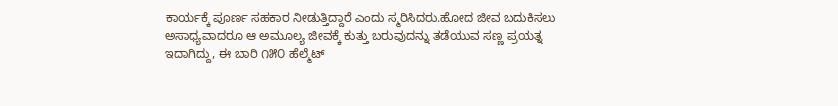ಕಾರ್ಯಕ್ಕೆ ಪೂರ್ಣ ಸಹಕಾರ ನೀಡುತ್ತಿದ್ದಾರೆ ಎಂದು ಸ್ಮರಿಸಿದರು.ಹೋದ ಜೀವ ಬದುಕಿಸಲು ಅಸಾಧ್ಯವಾದರೂ ಆ ಅಮೂಲ್ಯ ಜೀವಕ್ಕೆ ಕುತ್ತು ಬರುವುದನ್ನು ತಡೆಯುವ ಸಣ್ಣ ಪ್ರಯತ್ನ ಇದಾಗಿದ್ದು, ಈ ಬಾರಿ ೧೫೦ ಹೆಲ್ಮೆಟ್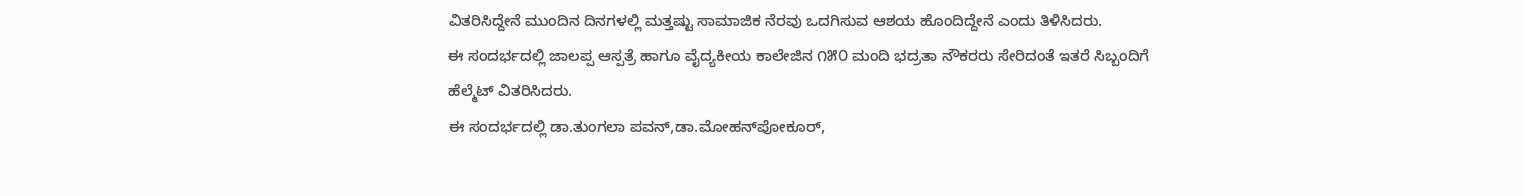ವಿತರಿಸಿದ್ದೇನೆ ಮುಂದಿನ ದಿನಗಳಲ್ಲಿ ಮತ್ತಷ್ಟು ಸಾಮಾಜಿಕ ನೆರವು ಒದಗಿಸುವ ಆಶಯ ಹೊಂದಿದ್ದೇನೆ ಎಂದು ತಿಳಿಸಿದರು.
ಈ ಸಂದರ್ಭದಲ್ಲಿ ಜಾಲಪ್ಪ ಆಸ್ಪತ್ರೆ ಹಾಗೂ ವೈದ್ಯಕೀಯ ಕಾಲೇಜಿನ ೧೫೦ ಮಂದಿ ಭದ್ರತಾ ನೌಕರರು ಸೇರಿದಂತೆ ಇತರೆ ಸಿಬ್ಬಂದಿಗೆ ಹೆಲ್ಮೆಟ್ ವಿತರಿಸಿದರು.
ಈ ಸಂದರ್ಭದಲ್ಲಿ ಡಾ.ತುಂಗಲಾ ಪವನ್,ಡಾ.ಮೋಹನ್‌ಪೋಕೂರ್,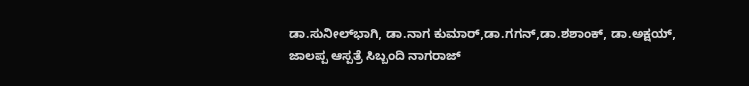ಡಾ.ಸುನೀಲ್‌ಭಾಗಿ, ಡಾ.ನಾಗ ಕುಮಾರ್,ಡಾ.ಗಗನ್,ಡಾ.ಶಶಾಂಕ್, ಡಾ.ಅಕ್ಷಯ್, ಜಾಲಪ್ಪ ಆಸ್ಪತ್ರೆ ಸಿಬ್ಬಂದಿ ನಾಗರಾಜ್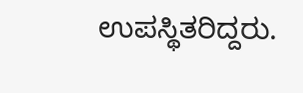ಉಪಸ್ಥಿತರಿದ್ದರು.